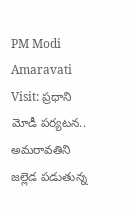PM Modi Amaravati Visit: ప్రధాని మోడీ పర్యటన.. అమరావతిని జల్లెడ పడుతున్న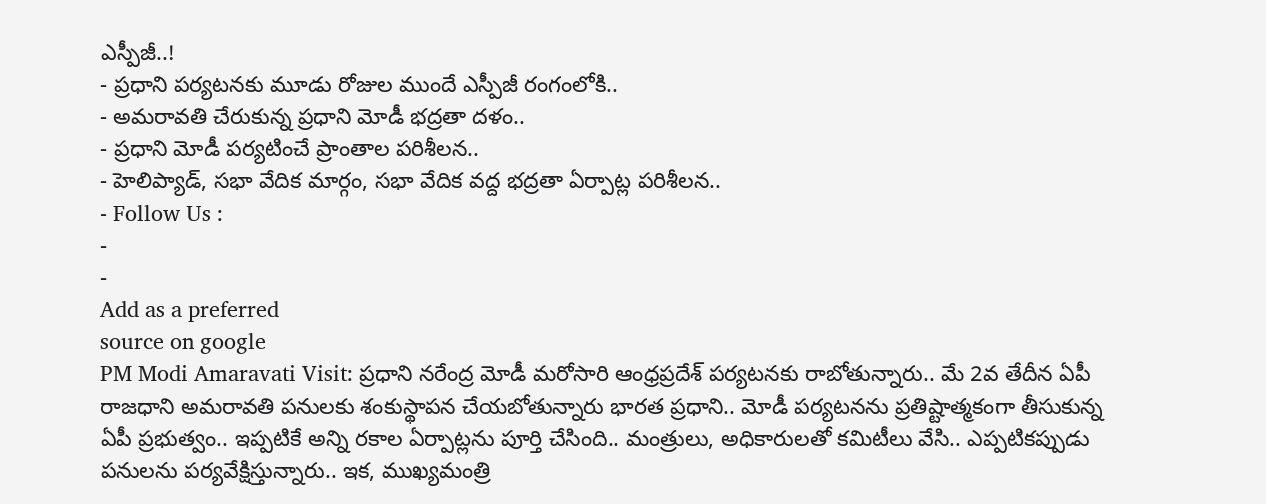ఎస్పీజీ..!
- ప్రధాని పర్యటనకు మూడు రోజుల ముందే ఎస్పీజీ రంగంలోకి..
- అమరావతి చేరుకున్న ప్రధాని మోడీ భద్రతా దళం..
- ప్రధాని మోడీ పర్యటించే ప్రాంతాల పరిశీలన..
- హెలిప్యాడ్, సభా వేదిక మార్గం, సభా వేదిక వద్ద భద్రతా ఏర్పాట్ల పరిశీలన..
- Follow Us :
-
-
Add as a preferred
source on google
PM Modi Amaravati Visit: ప్రధాని నరేంద్ర మోడీ మరోసారి ఆంధ్రప్రదేశ్ పర్యటనకు రాబోతున్నారు.. మే 2వ తేదీన ఏపీ రాజధాని అమరావతి పనులకు శంకుస్థాపన చేయబోతున్నారు భారత ప్రధాని.. మోడీ పర్యటనను ప్రతిష్టాత్మకంగా తీసుకున్న ఏపీ ప్రభుత్వం.. ఇప్పటికే అన్ని రకాల ఏర్పాట్లను పూర్తి చేసింది.. మంత్రులు, అధికారులతో కమిటీలు వేసి.. ఎప్పటికప్పుడు పనులను పర్యవేక్షిస్తున్నారు.. ఇక, ముఖ్యమంత్రి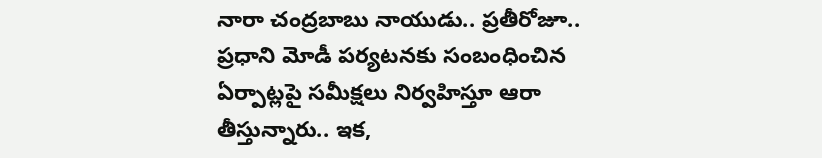నారా చంద్రబాబు నాయుడు.. ప్రతీరోజూ.. ప్రధాని మోడీ పర్యటనకు సంబంధించిన ఏర్పాట్లపై సమీక్షలు నిర్వహిస్తూ ఆరా తీస్తున్నారు.. ఇక,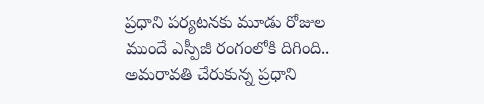ప్రధాని పర్యటనకు మూడు రోజుల ముందే ఎస్పీజీ రంగంలోకి దిగింది.. అమరావతి చేరుకున్న ప్రధాని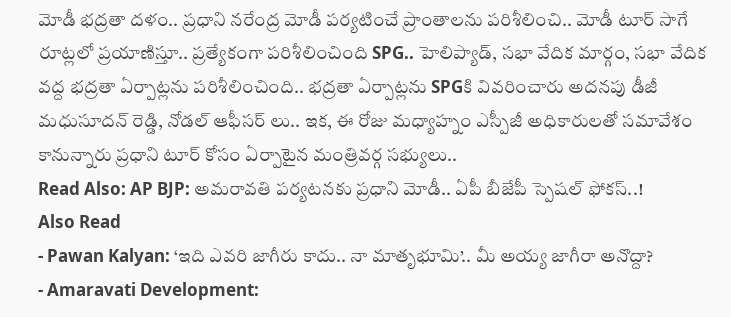మోడీ భద్రతా దళం.. ప్రధాని నరేంద్ర మోడీ పర్యటించే ప్రాంతాలను పరిశీలించి.. మోడీ టూర్ సాగే రూట్లలో ప్రయాణిస్తూ.. ప్రత్యేకంగా పరిశీలించింది SPG.. హెలిప్యాడ్, సభా వేదిక మార్గం, సభా వేదిక వద్ద భద్రతా ఏర్పాట్లను పరిశీలించింది.. భద్రతా ఏర్పాట్లను SPGకి వివరించారు అదనపు డీజీ మధుసూదన్ రెడ్డి, నోడల్ ఆఫీసర్ లు.. ఇక, ఈ రోజు మధ్యాహ్నం ఎస్పీజీ అధికారులతో సమావేశం కానున్నారు ప్రధాని టూర్ కోసం ఏర్పాటైన మంత్రివర్గ సభ్యులు..
Read Also: AP BJP: అమరావతి పర్యటనకు ప్రధాని మోడీ.. ఏపీ బీజేపీ స్పెషల్ ఫోకస్..!
Also Read
- Pawan Kalyan: ‘ఇది ఎవరి జాగీరు కాదు.. నా మాతృభూమి’.. మీ అయ్య జాగీరా అనొద్దా?
- Amaravati Development: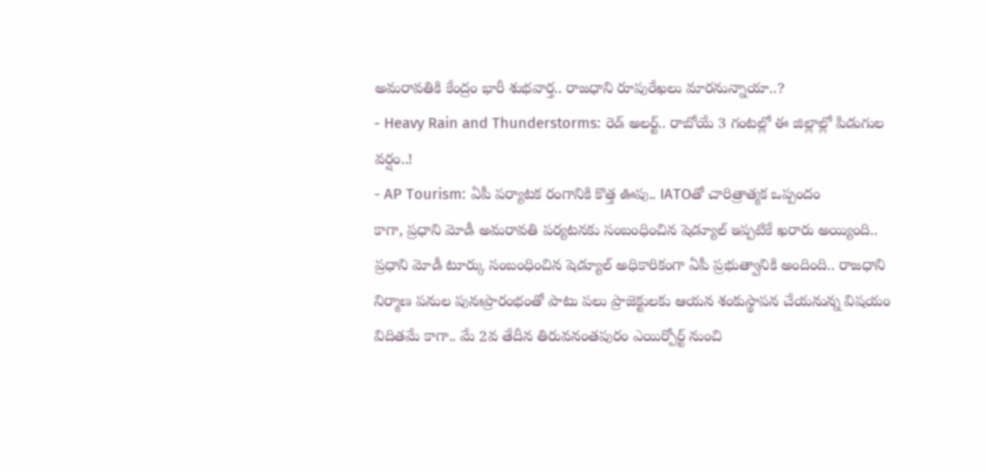అమరావతికి కేంద్రం భారీ శుభవార్త.. రాజధాని రూపురేఖలు మారనున్నాయా..?
- Heavy Rain and Thunderstorms: రెడ్ అలర్ట్.. రాబోయే 3 గంటల్లో ఈ జిల్లాల్లో పిడుగుల వర్షం..!
- AP Tourism: ఏపీ పర్యాటక రంగానికి కొత్త ఊపు.. IATOతో చారిత్రాత్మక ఒప్పందం
కాగా, ప్రధాని మోడీ అమరావతి పర్యటనకు సంబంధించిన షెడ్యూల్ ఇప్పటికే ఖరారు అయ్యింది.. ప్రధాని మోడీ టూర్కు సంబంధించిన షెడ్యూల్ అధికారికంగా ఏపీ ప్రభుత్వానికి అందింది.. రాజధాని నిర్మాణ పనుల పునఃప్రారంభంతో పాటు పలు ప్రాజెక్టులకు ఆయన శంకుస్థాపన చేయనున్న విషయం విదితమే కాగా.. మే 2వ తేదీన తిరువనంతపురం ఎయిర్పోర్ట్ నుంచి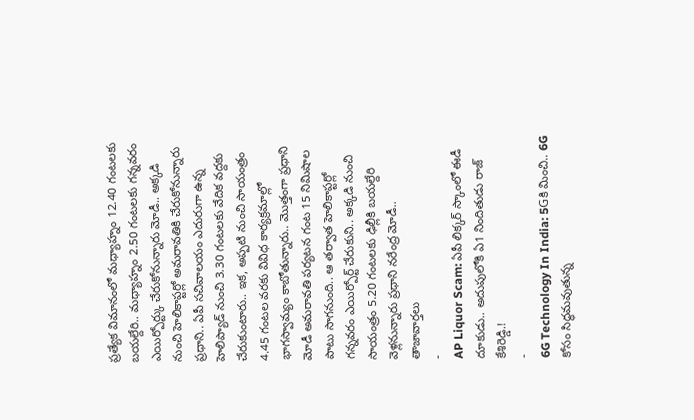ప్రత్యేక విమానంలో మధ్యాహ్నం 12.40 గంటలకు బయల్దేరి.. మధ్యాహ్నం 2.50 గంటలకు గన్నవరం ఎయిర్పోర్ట్కు చేరుకోనున్నారు మోడీ.. అక్కడి నుంచి హెలికాప్టర్లో అమరావతికి చేరుకోనున్నారు ప్రధాని.. ఏపీ సచివాలయం ఎదురుగా ఉన్న హెలిప్యాడ్ నుంచి 3.30 గంటలకు వేదిక వద్దకు చేరుకుంటారు.. ఇక, అప్పటి నుంచి సాయంత్రం 4.45 గంటల వరకు వివిధ కార్యక్రమాల్లో భాగస్వామ్యం కాబోతున్నారు.. మొత్తంగా ప్రధాని మోడీ అమరావతి పర్యటన గంట 15 నిమిషాల పాటు సాగనుంది.. ఆ తర్వాత హెలికాప్టర్లో గన్నవరం ఎయిర్పోర్ట్ చేరుకుని.. అక్కడి నుంచి సాయంత్రం 5.20 గంటలకు ఢిల్లీకి బయల్దేరి వెళ్లనున్నారు ప్రధాని నరేంద్ర మోడీ..
తాజావార్తలు
-
AP Liquor Scam: ఏపీ లిక్కర్ స్కాంలో ఈడీ దూకుడు.. అదుపులోకి ఏ1 నిందితుడు రాజ్ కేశిరెడ్డి.!
-
6G Technology In India: 5Gకి మించి.. 6G కోసం సిద్ధమవుతున్న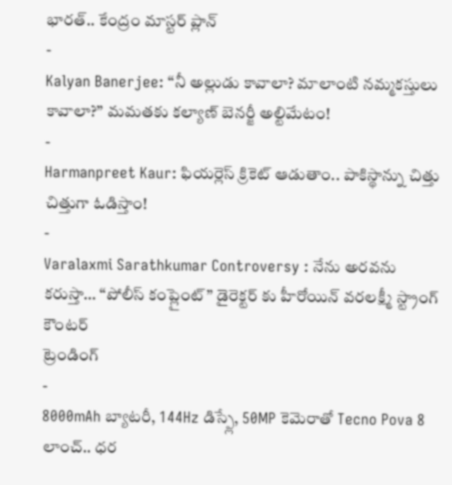భారత్.. కేంద్రం మాస్టర్ ప్లాన్
-
Kalyan Banerjee: “నీ అల్లుడు కావాలా? మాలాంటి నమ్మకస్తులు కావాలా?” మమతకు కల్యాణ్ బెనర్జీ అల్టిమేటం!
-
Harmanpreet Kaur: ఫియర్లెస్ క్రికెట్ ఆడుతాం.. పాకిస్థాన్ను చిత్తు చిత్తుగా ఓడిస్తాం!
-
Varalaxmi Sarathkumar Controversy : నేను అరవను కరుస్తా… “పోలీస్ కంప్లైంట్” డైరెక్టర్ కు హీరోయిన్ వరలక్ష్మీ స్ట్రాంగ్ కౌంటర్
ట్రెండింగ్
-
8000mAh బ్యాటరీ, 144Hz డిస్ప్లే, 50MP కెమెరాతో Tecno Pova 8 లాంచ్.. ధర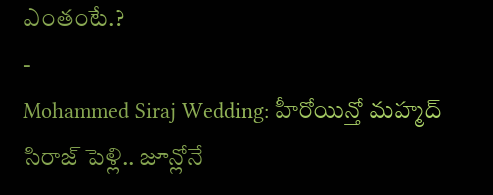ఎంతంటే.?
-
Mohammed Siraj Wedding: హీరోయిన్తో మహ్మద్ సిరాజ్ పెళ్లి.. జూన్లోనే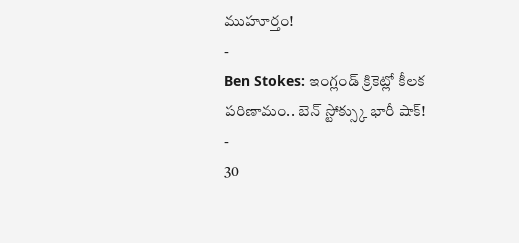ముహూర్తం!
-
Ben Stokes: ఇంగ్లండ్ క్రికెట్లో కీలక పరిణామం.. బెన్ స్టోక్స్కు భారీ షాక్!
-
30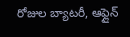రోజుల బ్యాటరీ, ఆఫ్లైన్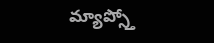మ్యాప్స్తో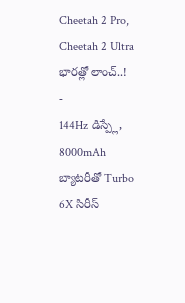Cheetah 2 Pro, Cheetah 2 Ultra భారత్లో లాంచ్..!
-
144Hz డిస్ప్లే, 8000mAh బ్యాటరీతో Turbo 6X సిరీస్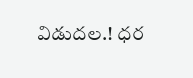విడుదల.! ధర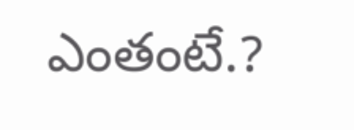ఎంతంటే.?